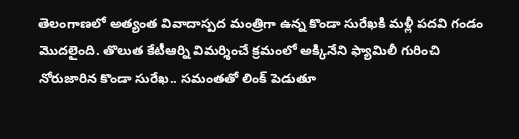తెలంగాణలో అత్యంత వివాదాస్పద మంత్రిగా ఉన్న కొండా సురేఖకి మళ్లీ పదవి గండం మొదలైంది. తొలుత కేటీఆర్ని విమర్శించే క్రమంలో అక్కినేని ఫ్యామిలీ గురించి నోరుజారిన కొండా సురేఖ.. సమంతతో లింక్ పెడుతూ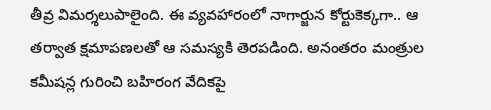తీవ్ర విమర్శలుపాలైంది. ఈ వ్యవహారంలో నాగార్జున కోర్టుకెక్కగా.. ఆ తర్వాత క్షమాపణలతో ఆ సమస్యకి తెరపడింది. అనంతరం మంత్రుల కమీషన్ల గురించి బహిరంగ వేదికపై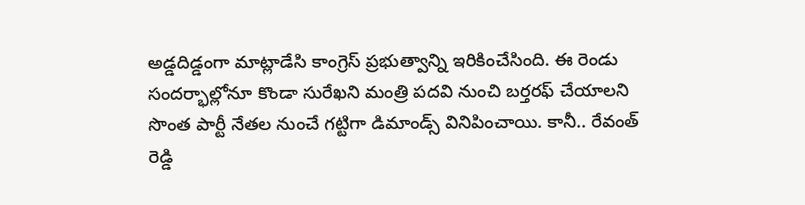అడ్డదిడ్డంగా మాట్లాడేసి కాంగ్రెస్ ప్రభుత్వాన్ని ఇరికించేసింది. ఈ రెండు సందర్భాల్లోనూ కొండా సురేఖని మంత్రి పదవి నుంచి బర్తరఫ్ చేయాలని సొంత పార్టీ నేతల నుంచే గట్టిగా డిమాండ్స్ వినిపించాయి. కానీ.. రేవంత్ రెడ్డి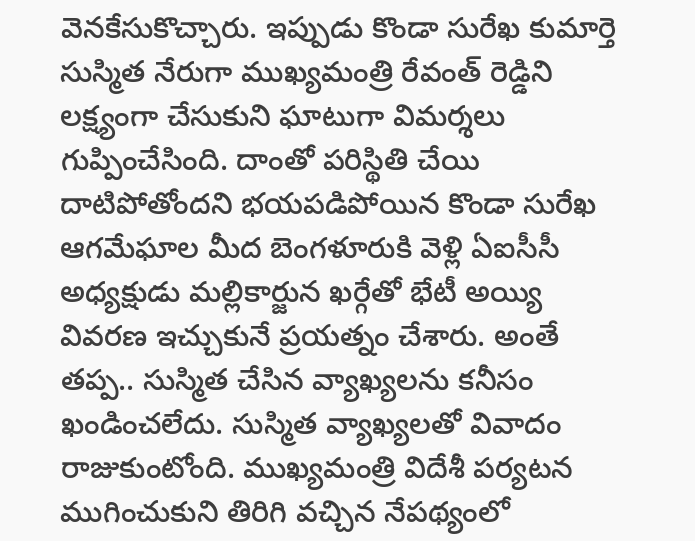వెనకేసుకొచ్చారు. ఇప్పుడు కొండా సురేఖ కుమార్తె సుస్మిత నేరుగా ముఖ్యమంత్రి రేవంత్ రెడ్డిని లక్ష్యంగా చేసుకుని ఘాటుగా విమర్శలు గుప్పించేసింది. దాంతో పరిస్థితి చేయి దాటిపోతోందని భయపడిపోయిన కొండా సురేఖ ఆగమేఘాల మీద బెంగళూరుకి వెళ్లి ఏఐసీసీ అధ్యక్షుడు మల్లికార్జున ఖర్గేతో భేటీ అయ్యి వివరణ ఇచ్చుకునే ప్రయత్నం చేశారు. అంతే తప్ప.. సుస్మిత చేసిన వ్యాఖ్యలను కనీసం ఖండించలేదు. సుస్మిత వ్యాఖ్యలతో వివాదం రాజుకుంటోంది. ముఖ్యమంత్రి విదేశీ పర్యటన ముగించుకుని తిరిగి వచ్చిన నేపథ్యంలో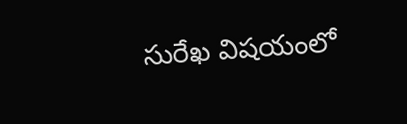సురేఖ విషయంలో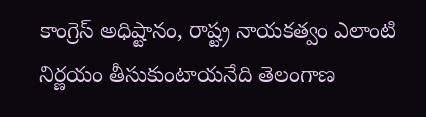కాంగ్రెస్ అధిష్టానం, రాష్ట్ర నాయకత్వం ఎలాంటి నిర్ణయం తీసుకుంటాయనేది తెలంగాణ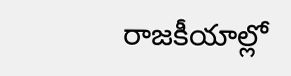రాజకీయాల్లో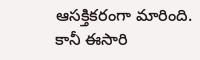ఆసక్తికరంగా మారింది. కానీ ఈసారి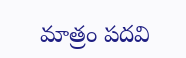మాత్రం పదవి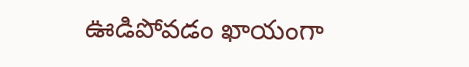ఊడిపోవడం ఖాయంగా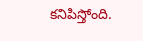కనిపిస్తోంది.